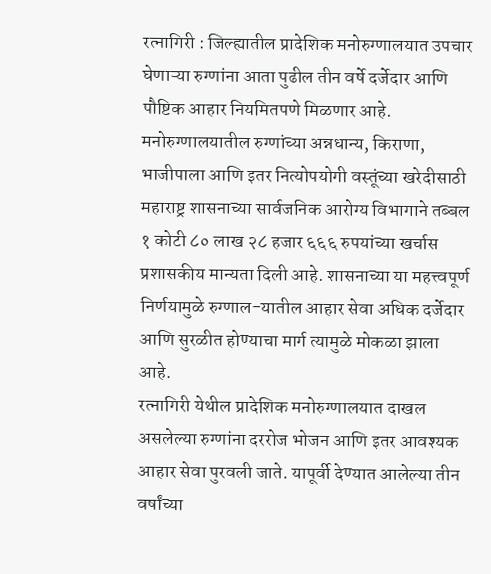रत्नागिरी : जिल्ह्यातील प्रादेशिक मनोरुग्णालयात उपचार घेणाऱ्या रुग्णांना आता पुढील तीन वर्षे दर्जेदार आणि पौष्टिक आहार नियमितपणे मिळणार आहे. मनोरुग्णालयातील रुग्णांच्या अन्नधान्य, किराणा, भाजीपाला आणि इतर नित्योपयोगी वस्तूंच्या खरेदीसाठी महाराष्ट्र शासनाच्या सार्वजनिक आरोग्य विभागाने तब्बल १ कोटी ८० लाख २८ हजार ६६६ रुपयांच्या खर्चास प्रशासकीय मान्यता दिली आहे. शासनाच्या या महत्त्वपूर्ण निर्णयामुळे रुग्णाल-यातील आहार सेवा अधिक दर्जेदार आणि सुरळीत होण्याचा मार्ग त्यामुळे मोकळा झाला आहे.
रत्नागिरी येथील प्रादेशिक मनोरुग्णालयात दाखल असलेल्या रुग्णांना दररोज भोजन आणि इतर आवश्यक आहार सेवा पुरवली जाते. यापूर्वी देण्यात आलेल्या तीन वर्षांच्या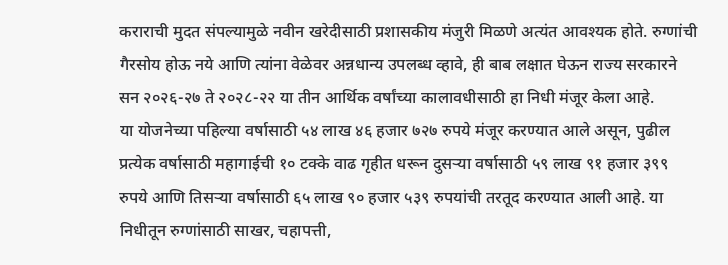कराराची मुदत संपल्यामुळे नवीन खरेदीसाठी प्रशासकीय मंजुरी मिळणे अत्यंत आवश्यक होते. रुग्णांची गैरसोय होऊ नये आणि त्यांना वेळेवर अन्नधान्य उपलब्ध व्हावे, ही बाब लक्षात घेऊन राज्य सरकारने सन २०२६-२७ ते २०२८-२२ या तीन आर्थिक वर्षांच्या कालावधीसाठी हा निधी मंजूर केला आहे.
या योजनेच्या पहिल्या वर्षासाठी ५४ लाख ४६ हजार ७२७ रुपये मंजूर करण्यात आले असून, पुढील प्रत्येक वर्षासाठी महागाईची १० टक्के वाढ गृहीत धरून दुसऱ्या वर्षासाठी ५९ लाख ९१ हजार ३९९ रुपये आणि तिसऱ्या वर्षासाठी ६५ लाख ९० हजार ५३९ रुपयांची तरतूद करण्यात आली आहे. या निधीतून रुग्णांसाठी साखर, चहापत्ती,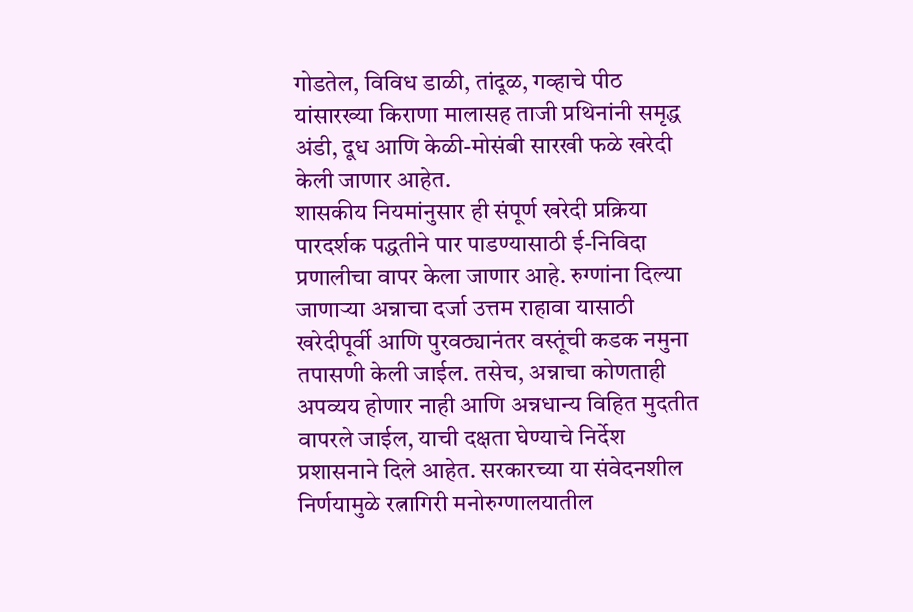गोडतेल, विविध डाळी, तांदूळ, गव्हाचे पीठ यांसारख्या किराणा मालासह ताजी प्रथिनांनी समृद्ध अंडी, दूध आणि केळी-मोसंबी सारखी फळे खरेदी केली जाणार आहेत.
शासकीय नियमांनुसार ही संपूर्ण खरेदी प्रक्रिया पारदर्शक पद्धतीने पार पाडण्यासाठी ई-निविदा प्रणालीचा वापर केला जाणार आहे. रुग्णांना दिल्या जाणाऱ्या अन्नाचा दर्जा उत्तम राहावा यासाठी खरेदीपूर्वी आणि पुरवठ्यानंतर वस्तूंची कडक नमुना तपासणी केली जाईल. तसेच, अन्नाचा कोणताही अपव्यय होणार नाही आणि अन्नधान्य विहित मुदतीत वापरले जाईल, याची दक्षता घेण्याचे निर्देश प्रशासनाने दिले आहेत. सरकारच्या या संवेदनशील निर्णयामुळे रत्नागिरी मनोरुग्णालयातील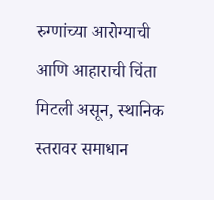रुग्णांच्या आरोग्याची आणि आहाराची चिंता मिटली असून, स्थानिक स्तरावर समाधान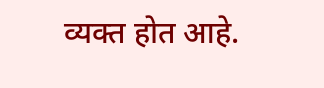व्यक्त होत आहे.